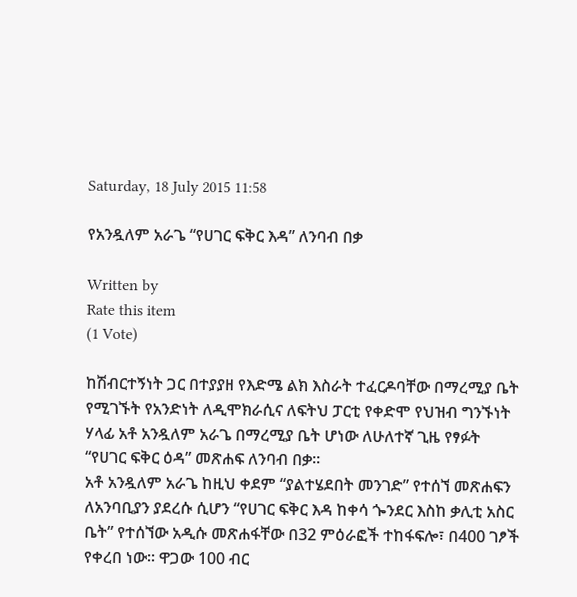Saturday, 18 July 2015 11:58

የአንዷለም አራጌ “የሀገር ፍቅር እዳ” ለንባብ በቃ

Written by
Rate this item
(1 Vote)

ከሽብርተኝነት ጋር በተያያዘ የእድሜ ልክ እስራት ተፈርዶባቸው በማረሚያ ቤት የሚገኙት የአንድነት ለዲሞክራሲና ለፍትህ ፓርቲ የቀድሞ የህዝብ ግንኙነት ሃላፊ አቶ አንዷለም አራጌ በማረሚያ ቤት ሆነው ለሁለተኛ ጊዜ የፃፉት “የሀገር ፍቅር ዕዳ” መጽሐፍ ለንባብ በቃ፡፡
አቶ አንዷለም አራጌ ከዚህ ቀደም “ያልተሄደበት መንገድ” የተሰኘ መጽሐፍን ለአንባቢያን ያደረሱ ሲሆን “የሀገር ፍቅር እዳ ከቀሳ ጐንደር እስከ ቃሊቲ አስር ቤት” የተሰኘው አዲሱ መጽሐፋቸው በ32 ምዕራፎች ተከፋፍሎ፣ በ400 ገፆች የቀረበ ነው፡፡ ዋጋው 100 ብር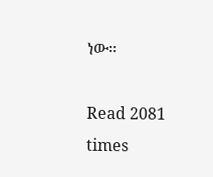ነው፡፡

Read 2081 times